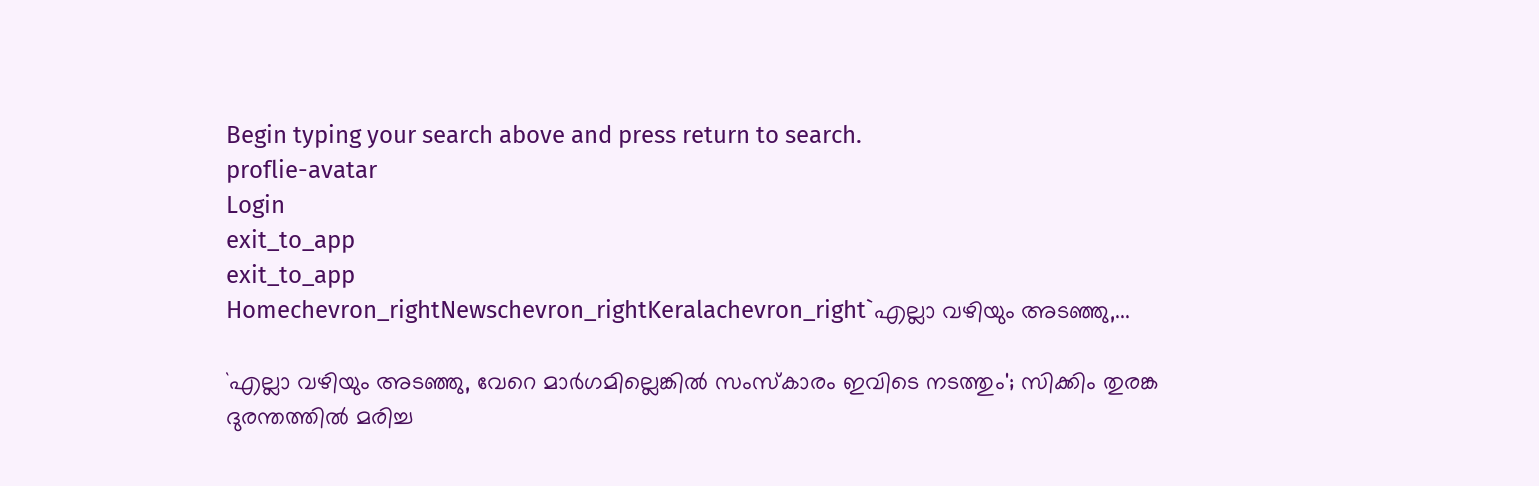Begin typing your search above and press return to search.
proflie-avatar
Login
exit_to_app
exit_to_app
Homechevron_rightNewschevron_rightKeralachevron_right`എല്ലാ വഴിയും അടഞ്ഞു,...

`എല്ലാ വഴിയും അടഞ്ഞു, വേറെ മാർഗമില്ലെങ്കിൽ സംസ്കാരം ഇവിടെ നടത്തും'; സിക്കിം തുരങ്ക ദുരന്തത്തിൽ മരിച്ച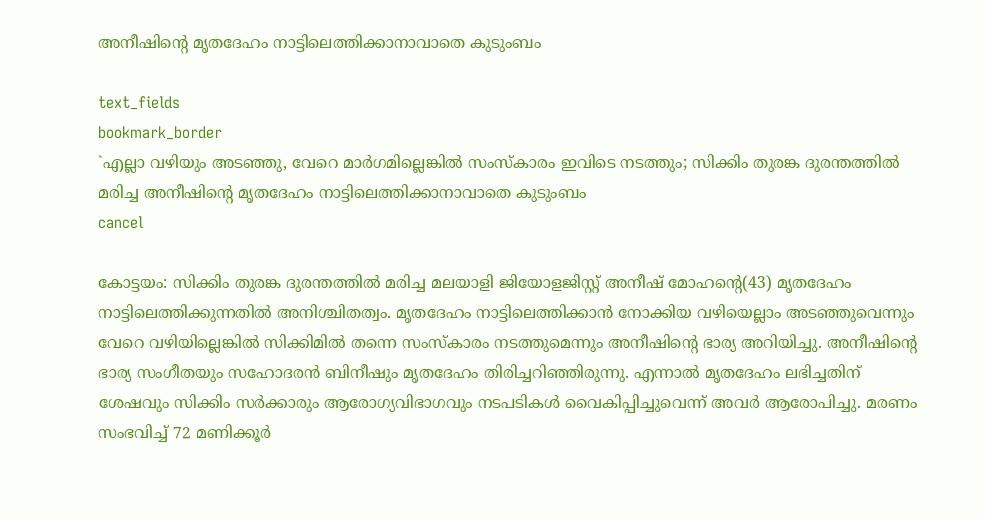അനീഷിന്‍റെ മൃതദേഹം നാട്ടിലെത്തിക്കാനാവാതെ കുടുംബം

text_fields
bookmark_border
`എല്ലാ വഴിയും അടഞ്ഞു, വേറെ മാർഗമില്ലെങ്കിൽ സംസ്കാരം ഇവിടെ നടത്തും; സിക്കിം തുരങ്ക ദുരന്തത്തിൽ മരിച്ച അനീഷിന്‍റെ മൃതദേഹം നാട്ടിലെത്തിക്കാനാവാതെ കുടുംബം
cancel

കോട്ടയം: സിക്കിം തുരങ്ക ദുരന്തത്തിൽ മരിച്ച മലയാളി ജിയോളജിസ്റ്റ് അനീഷ് മോഹന്‍റെ(43) മൃതദേഹം നാട്ടിലെത്തിക്കുന്നതിൽ അനിശ്ചിതത്വം. മൃതദേഹം നാട്ടിലെത്തിക്കാന്‍ നോക്കിയ വഴിയെല്ലാം അടഞ്ഞുവെന്നും വേറെ വഴിയില്ലെങ്കിൽ സിക്കിമിൽ തന്നെ സംസ്കാരം നടത്തുമെന്നും അനീഷിന്‍റെ ഭാര്യ അറിയിച്ചു. അനീഷിന്‍റെ ഭാര്യ സംഗീതയും സഹോദരന്‍ ബിനീഷും മൃതദേഹം തിരിച്ചറിഞ്ഞിരുന്നു. എന്നാൽ മൃതദേഹം ലഭിച്ചതിന് ശേഷവും സിക്കിം സർക്കാരും ആരോഗ്യവിഭാഗവും നടപടികൾ വൈകിപ്പിച്ചുവെന്ന് അവർ ആരോപിച്ചു. മരണം സംഭവിച്ച് 72 മണിക്കൂർ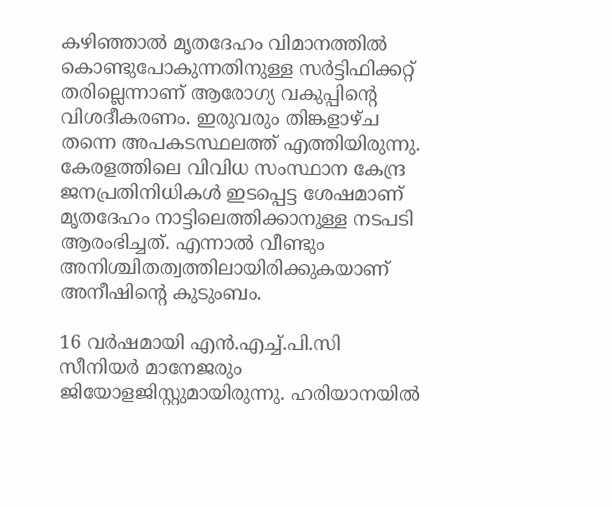കഴിഞ്ഞാൽ മൃതദേഹം വിമാനത്തിൽ കൊണ്ടുപോകുന്നതിനുള്ള സർട്ടിഫിക്കറ്റ് തരില്ലെന്നാണ് ആരോഗ്യ വകുപ്പിന്‍റെ വിശദീകരണം. ഇരുവരും തിങ്കളാഴ്ച തന്നെ അപകടസ്ഥലത്ത് എത്തിയിരുന്നു. കേരളത്തിലെ വിവിധ സംസ്ഥാന കേന്ദ്ര ജനപ്രതിനിധികൾ ഇടപ്പെട്ട ശേഷമാണ് മൃതദേഹം നാട്ടിലെത്തിക്കാനുള്ള നടപടി ആരംഭിച്ചത്. എന്നാൽ വീണ്ടും അനിശ്ചിതത്വത്തിലായിരിക്കുകയാണ് അനീഷിന്‍റെ കുടുംബം.

16 വർഷമായി എൻ.എച്ച്.പി.സി സീനിയർ മാനേജരും ജിയോളജിസ്റ്റുമായിരുന്നു. ഹരിയാനയിൽ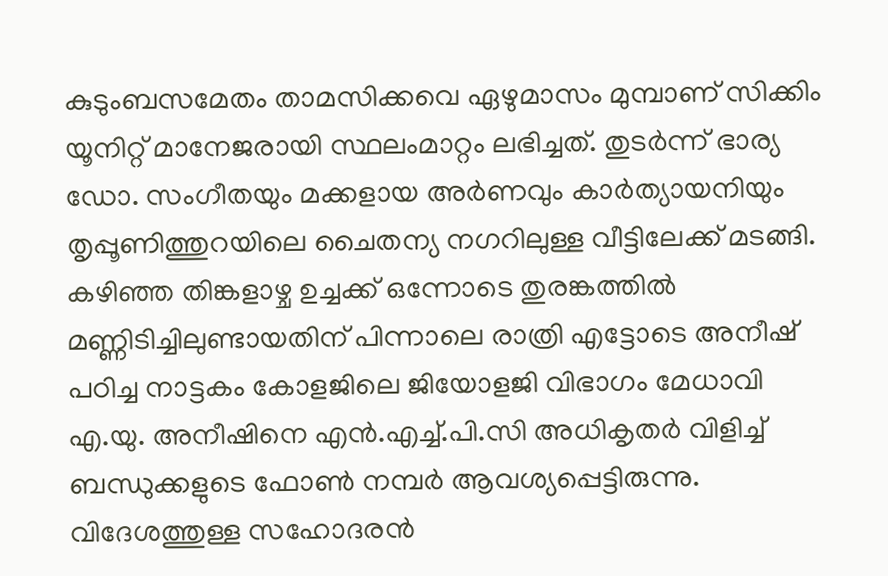കുടുംബസമേതം താമസിക്കവെ ഏഴുമാസം മുമ്പാണ് സിക്കിം യൂനിറ്റ് മാനേജരായി സ്ഥലംമാറ്റം ലഭിച്ചത്. തുടർന്ന് ഭാര്യ ഡോ. സംഗീതയും മക്കളായ അർണവും കാർത്യായനിയും തൃപ്പൂണിത്തുറയിലെ ചൈതന്യ നഗറിലുള്ള വീട്ടിലേക്ക് മടങ്ങി. കഴിഞ്ഞ തിങ്കളാഴ്ച ഉച്ചക്ക് ഒന്നോടെ തുരങ്കത്തിൽ മണ്ണിടിച്ചിലുണ്ടായതിന് പിന്നാലെ രാത്രി എട്ടോടെ അനീഷ് പഠിച്ച നാട്ടകം കോളജിലെ ജിയോളജി വിഭാഗം മേധാവി എ.യു. അനീഷിനെ എൻ.എച്ച്.പി.സി അധികൃതർ വിളിച്ച് ബന്ധുക്കളുടെ ഫോൺ നമ്പർ ആവശ്യപ്പെട്ടിരുന്നു. വിദേശത്തുള്ള സഹോദരൻ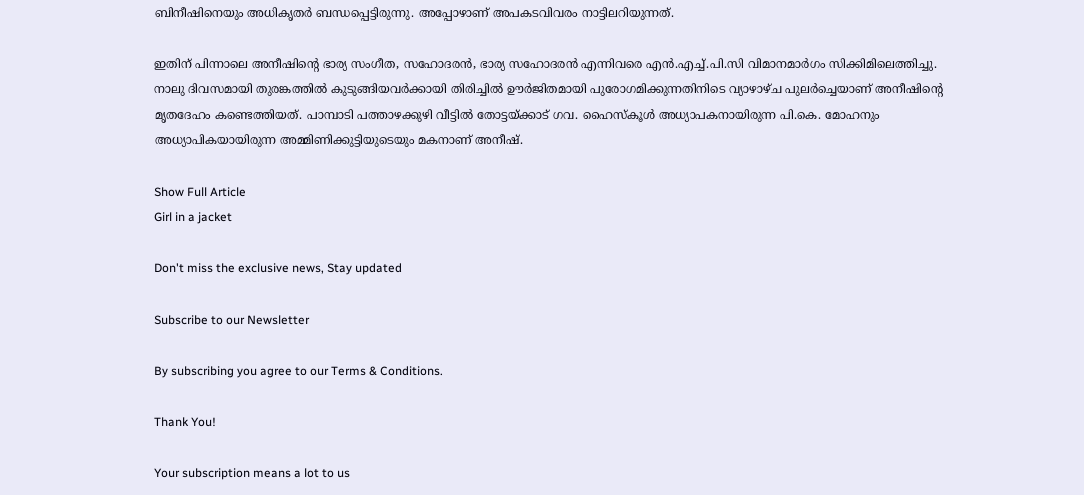ബിനീഷിനെയും അധികൃതർ ബന്ധപ്പെട്ടിരുന്നു. അപ്പോഴാണ് അപകടവിവരം നാട്ടിലറിയുന്നത്.

ഇതിന് പിന്നാലെ അനീഷിന്‍റെ ഭാര്യ സംഗീത, സഹോദരൻ, ഭാര്യ സഹോദരൻ എന്നിവരെ എൻ.എച്ച്.പി.സി വിമാനമാർഗം സിക്കിമിലെത്തിച്ചു. നാലു ദിവസമായി തുരങ്കത്തിൽ കുടുങ്ങിയവർക്കായി തിരിച്ചിൽ ഊർജിതമായി പുരോഗമിക്കുന്നതിനിടെ വ്യാഴാഴ്ച പുലർച്ചെയാണ് അനീഷിന്‍റെ മൃതദേഹം കണ്ടെത്തിയത്. പാമ്പാടി പത്താഴക്കുഴി വീട്ടിൽ തോട്ടയ്ക്കാട് ഗവ. ഹൈസ്കൂൾ അധ്യാപകനായിരുന്ന പി.കെ. മോഹനും അധ്യാപികയായിരുന്ന അമ്മിണിക്കുട്ടിയുടെയും മകനാണ് അനീഷ്.

Show Full Article
Girl in a jacket

Don't miss the exclusive news, Stay updated

Subscribe to our Newsletter

By subscribing you agree to our Terms & Conditions.

Thank You!

Your subscription means a lot to us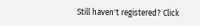Still haven't registered? Click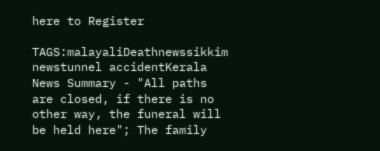here to Register

TAGS:malayaliDeathnewssikkim newstunnel accidentKerala
News Summary - "All paths are closed, if there is no other way, the funeral will be held here"; The family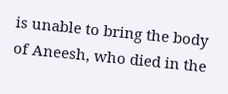is unable to bring the body of Aneesh, who died in the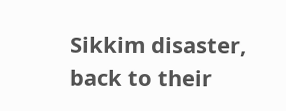Sikkim disaster, back to their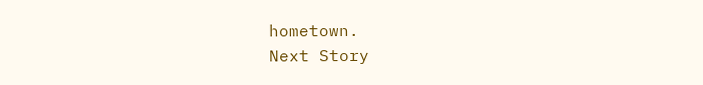hometown.
Next Story